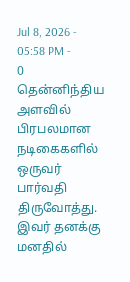Jul 8, 2026 - 05:58 PM -
0
தென்னிந்திய அளவில் பிரபலமான நடிகைகளில் ஒருவர் பார்வதி திருவோத்து. இவர் தனக்கு மனதில்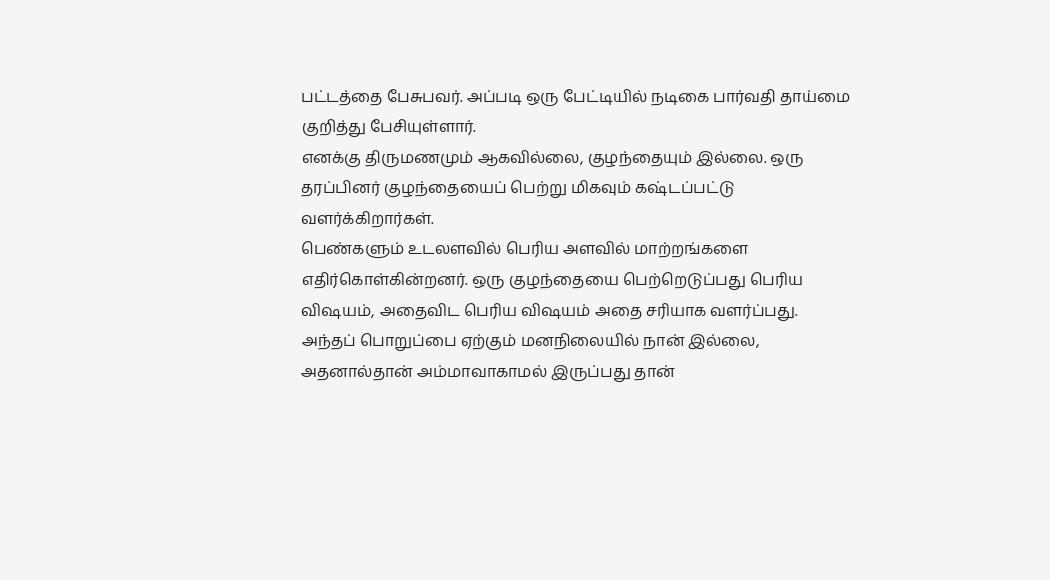பட்டத்தை பேசுபவர். அப்படி ஒரு பேட்டியில் நடிகை பார்வதி தாய்மை குறித்து பேசியுள்ளார்.
எனக்கு திருமணமும் ஆகவில்லை, குழந்தையும் இல்லை. ஒரு தரப்பினர் குழந்தையைப் பெற்று மிகவும் கஷ்டப்பட்டு வளர்க்கிறார்கள்.
பெண்களும் உடலளவில் பெரிய அளவில் மாற்றங்களை எதிர்கொள்கின்றனர். ஒரு குழந்தையை பெற்றெடுப்பது பெரிய விஷயம், அதைவிட பெரிய விஷயம் அதை சரியாக வளர்ப்பது.
அந்தப் பொறுப்பை ஏற்கும் மனநிலையில் நான் இல்லை, அதனால்தான் அம்மாவாகாமல் இருப்பது தான்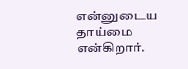என்னுடைய தாய்மை என்கிறார்.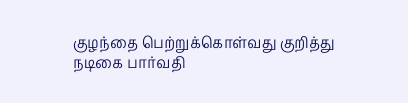குழந்தை பெற்றுக்கொள்வது குறித்து நடிகை பார்வதி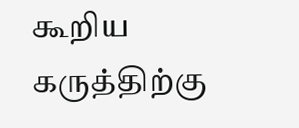கூறிய கருத்திற்கு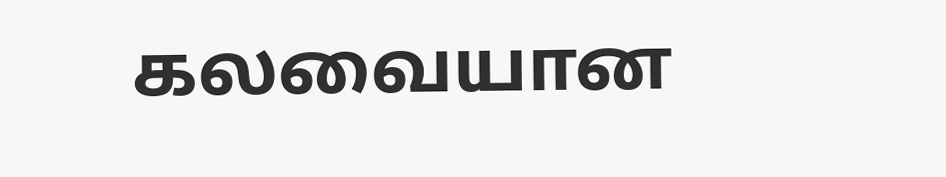கலவையான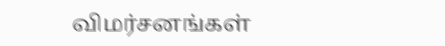விமர்சனங்கள்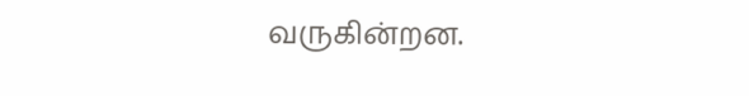வருகின்றன.